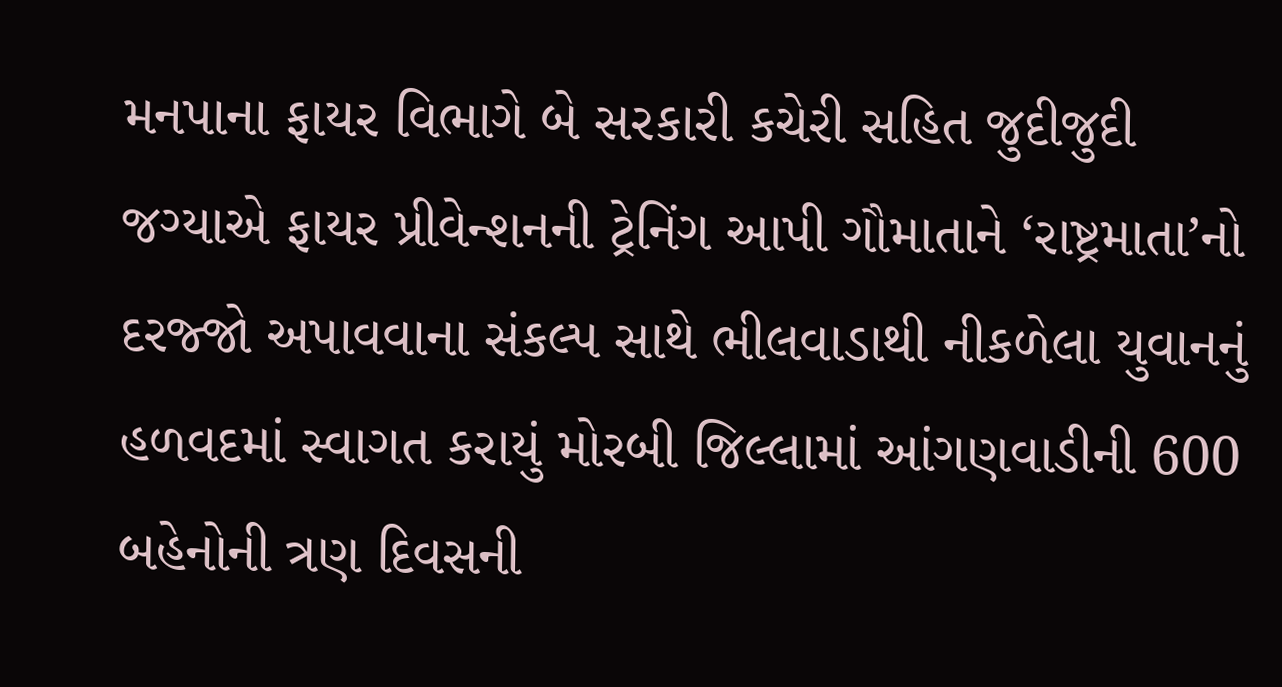મનપાના ફાયર વિભાગે બે સરકારી કચેરી સહિત જુદીજુદી જગ્યાએ ફાયર પ્રીવેન્શનની ટ્રેનિંગ આપી ગૌમાતાને ‘રાષ્ટ્રમાતા’નો દરજ્જો અપાવવાના સંકલ્પ સાથે ભીલવાડાથી નીકળેલા યુવાનનું હળવદમાં સ્વાગત કરાયું મોરબી જિલ્લામાં આંગણવાડીની 600 બહેનોની ત્રણ દિવસની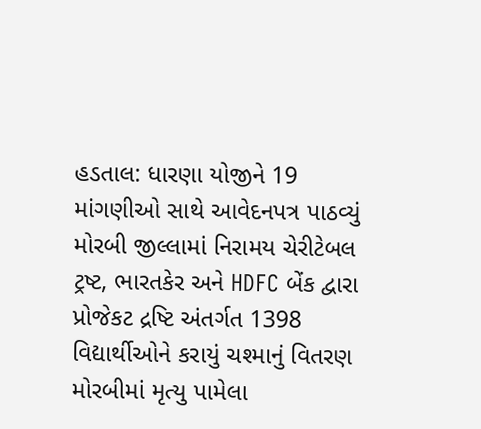હડતાલ: ધારણા યોજીને 19 માંગણીઓ સાથે આવેદનપત્ર પાઠવ્યું મોરબી જીલ્લામાં નિરામય ચેરીટેબલ ટ્રષ્ટ, ભારતકેર અને HDFC બેંક દ્વારા પ્રોજેકટ દ્રષ્ટિ અંતર્ગત 1398 વિદ્યાર્થીઓને કરાયું ચશ્માનું વિતરણ મોરબીમાં મૃત્યુ પામેલા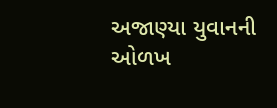અજાણ્યા યુવાનની ઓળખ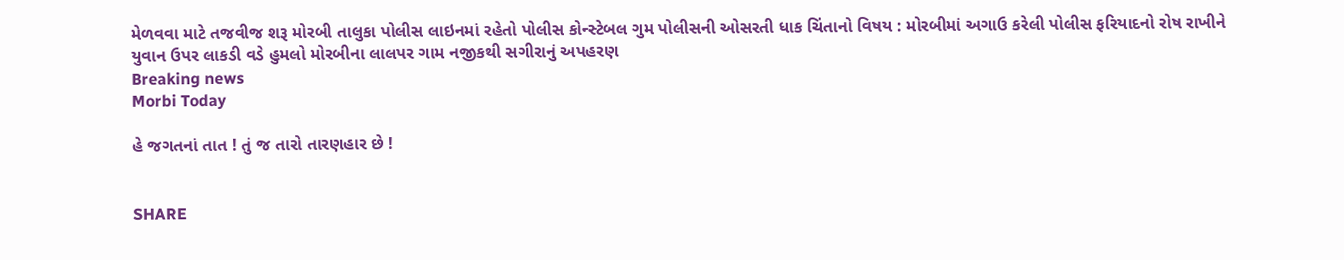મેળવવા માટે તજવીજ શરૂ મોરબી તાલુકા પોલીસ લાઇનમાં રહેતો પોલીસ કોન્સ્ટેબલ ગુમ પોલીસની ઓસરતી ધાક ચિંતાનો વિષય : મોરબીમાં અગાઉ કરેલી પોલીસ ફરિયાદનો રોષ રાખીને યુવાન ઉપર લાકડી વડે હુમલો મોરબીના લાલપર ગામ નજીકથી સગીરાનું અપહરણ
Breaking news
Morbi Today

હે જગતનાં તાત ! તું જ તારો તારણહાર છે !


SHARE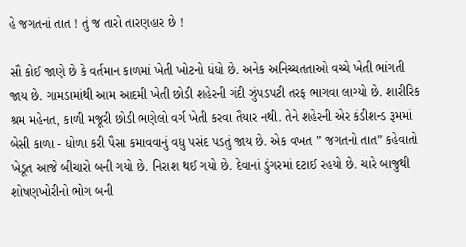હે જગતનાં તાત ! તું જ તારો તારણહાર છે !

સૌ કોઈ જાણે છે કે વર્તમાન કાળમાં ખેતી ખોટનો ધંધો છે. અનેક અનિચ્ચતતાઓ વચ્ચે ખેતી ભાંગતી જાય છે. ગામડામાંથી આમ આદમી ખેતી છોડી શહેરની ગંદી ઝુંપડપટી તરફ ભાગવા લાગ્યો છે. શારીરિક શ્રમ મહેનત, કાળી મજૂરી છોડી ભણેલો વર્ગ ખેતી કરવા તૈયાર નથી. તેને શહેરની એર કંડીશન્ડ રૂમમાં બેસી કાળા - ધોળા કરી પૈસા કમાવવાનું વધુ પસંદ પડતું જાય છે. એક વખત ” જગતનો તાત” કહેવાતો ખેડૂત આજે બીચારો બની ગયો છે. નિરાશ થઈ ગયો છે. દેવાનાં ડુંગરમાં દટાઈ રહયો છે. ચારે બાજુથી શોષણખોરીનો ભોગ બની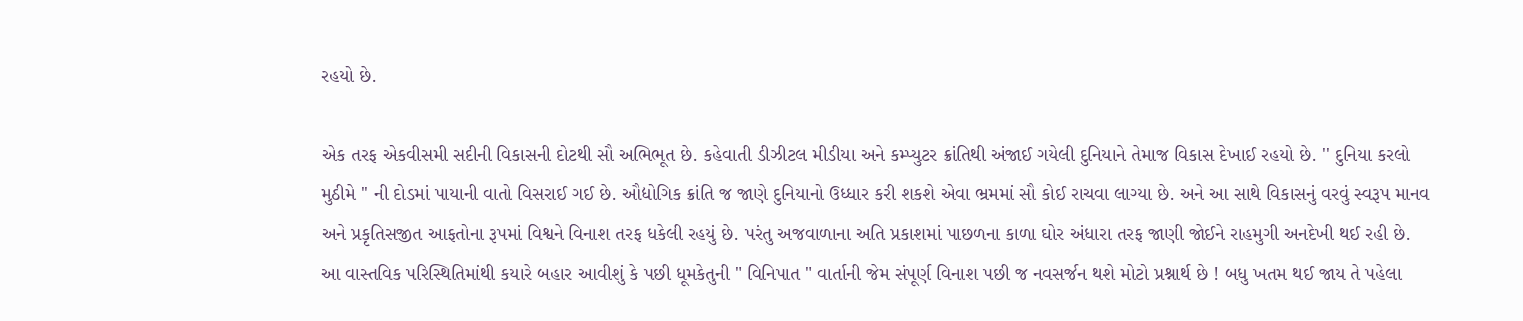રહયો છે.

એક તરફ એકવીસમી સદીની વિકાસની દોટથી સૌ અભિભૂત છે. કહેવાતી ડીઝીટલ મીડીયા અને કમ્પ્યુટર ક્રાંતિથી અંજાઈ ગયેલી દુનિયાને તેમાજ વિકાસ દેખાઈ રહયો છે. '' દુનિયા કરલો મુઠીમે '' ની દોડમાં પાયાની વાતો વિસરાઈ ગઈ છે. ઔદ્યોગિક ક્રાંતિ જ જાણે દુનિયાનો ઉધ્ધાર કરી શકશે એવા ભ્રમમાં સૌ કોઈ રાચવા લાગ્યા છે. અને આ સાથે વિકાસનું વરવું સ્વરૂપ માનવ અને પ્રકૃતિસજીત આફતોના રૂપમાં વિશ્વને વિનાશ તરફ ધકેલી રહયું છે. પરંતુ અજવાળાના અતિ પ્રકાશમાં પાછળના કાળા ઘોર અંધારા તરફ જાણી જોઈને રાહમુગી અનદેખી થઈ રહી છે. આ વાસ્તવિક પરિસ્થિતિમાંથી કયારે બહાર આવીશું કે પછી ધૂમકેતુની " વિનિપાત " વાર્તાની જેમ સંપૂર્ણ વિનાશ પછી જ નવસર્જન થશે મોટો પ્રશ્નાર્થ છે ! બધુ ખતમ થઈ જાય તે પહેલા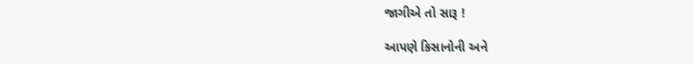જાગીએ તો સારૂ !

આપણે કિસાનોની અને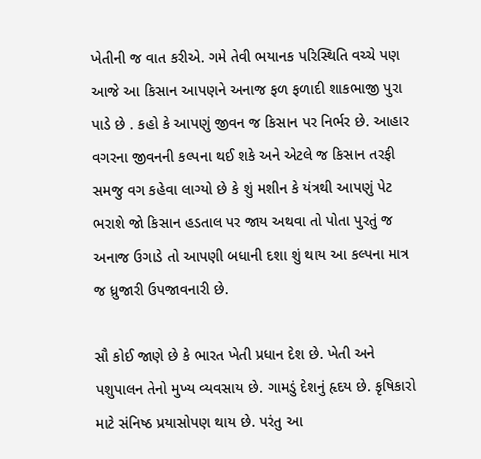ખેતીની જ વાત કરીએ. ગમે તેવી ભયાનક પરિસ્થિતિ વચ્ચે પણ આજે આ કિસાન આપણને અનાજ ફળ ફળાદી શાકભાજી પુરા પાડે છે . કહો કે આપણું જીવન જ કિસાન પર નિર્ભર છે. આહાર વગરના જીવનની કલ્પના થઈ શકે અને એટલે જ કિસાન તરફી સમજુ વગ કહેવા લાગ્યો છે કે શું મશીન કે યંત્રથી આપણું પેટ ભરાશે જો કિસાન હડતાલ પર જાય અથવા તો પોતા પુરતું જ અનાજ ઉગાડે તો આપણી બધાની દશા શું થાય આ કલ્પના માત્ર જ ધ્રુજારી ઉપજાવનારી છે.

સૌ કોઈ જાણે છે કે ભારત ખેતી પ્રધાન દેશ છે. ખેતી અને પશુપાલન તેનો મુખ્ય વ્યવસાય છે. ગામડું દેશનું હૃદય છે. કૃષિકારો માટે સંનિષ્ઠ પ્રયાસોપણ થાય છે. પરંતુ આ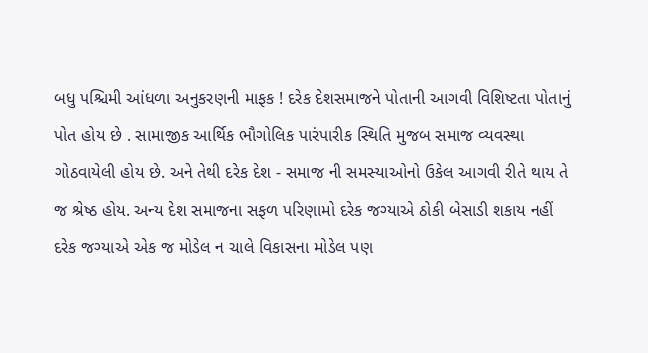બધુ પશ્ચિમી આંધળા અનુકરણની માફક ! દરેક દેશસમાજને પોતાની આગવી વિશિષ્ટતા પોતાનું પોત હોય છે . સામાજીક આર્થિક ભૌગોલિક પારંપારીક સ્થિતિ મુજબ સમાજ વ્યવસ્થા ગોઠવાયેલી હોય છે. અને તેથી દરેક દેશ - સમાજ ની સમસ્યાઓનો ઉકેલ આગવી રીતે થાય તે જ શ્રેષ્ઠ હોય. અન્ય દેશ સમાજના સફળ પરિણામો દરેક જગ્યાએ ઠોકી બેસાડી શકાય નહીં દરેક જગ્યાએ એક જ મોડેલ ન ચાલે વિકાસના મોડેલ પણ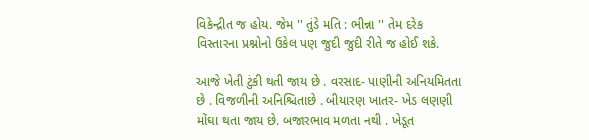વિકેન્દ્રીત જ હોય. જેમ '' તુંડે મતિ : ભીન્ના '' તેમ દરેક વિસ્તારના પ્રશ્નોનો ઉકેલ પણ જુદી જુદી રીતે જ હોઈ શકે.

આજે ખેતી ટુંકી થતી જાય છે . વરસાદ- પાણીની અનિયમિતતા છે . વિજળીની અનિશ્ચિતાછે . બીયારણ ખાતર- ખેડ લણણી મોંઘા થતા જાય છે. બજારભાવ મળતા નથી . ખેડૂત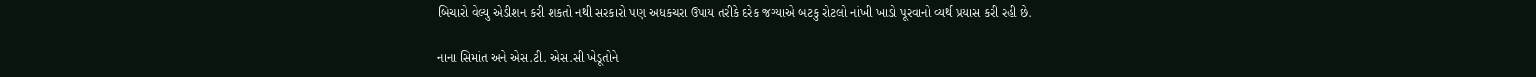બિચારો વેલ્યુ એડીશન કરી શકતો નથી સરકારો પણ અધકચરા ઉપાય તરીકે દરેક જગ્યાએ બટકુ રોટલો નાંખી ખાડો પૂરવાનો વ્યર્થ પ્રયાસ કરી રહી છે.

નાના સિમાંત અને એસ.ટી. એસ.સી ખેડૂતોને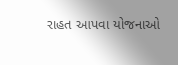રાહત આપવા યોજનાઓ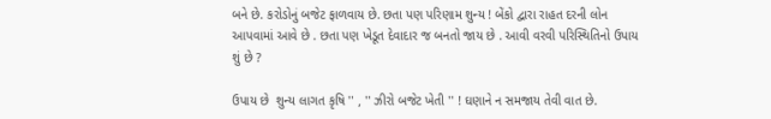બને છે. કરોડોનું બજેટ ફાળવાય છે. છતા પણ પરિણામ શુન્ય ! બેંકો દ્વારા રાહત દરની લોન આપવામાં આવે છે . છતા પણ ખેડૂત દેવાદાર જ બનતો જાય છે . આવી વરવી પરિસ્થિતિનો ઉપાય શું છે ?

ઉપાય છે  શુન્ય લાગત કૃષિ '' , '' ઝીરો બજેટ ખેતી '' ! ઘણાને ન સમજાય તેવી વાત છે.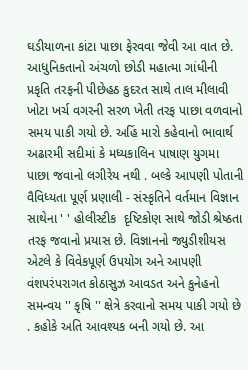ઘડીયાળના કાંટા પાછા ફેરવવા જેવી આ વાત છે. આધુનિકતાનો અંચળો છોડી મહાત્મા ગાંધીની પ્રકૃતિ તરફની પીછેહઠ કુદરત સાથે તાલ મીલાવી ખોટા ખર્ચ વગરની સરળ ખેતી તરફ પાછા વળવાનો સમય પાકી ગયો છે. અહિં મારો કહેવાનો ભાવાર્થ અઢારમી સદીમાં કે મધ્યકાલિન પાષાણ યુગમા પાછા જવાનો લગીરેય નથી . બલ્કે આપણી પોતાની વૈવિધ્યતા પૂર્ણ પ્રણાલી - સંસ્કૃતિને વર્તમાન વિજ્ઞાન સાથેના ' ' હોલીસ્ટીક  દૃષ્ટિકોણ સાથે જોડી શ્રેષ્ઠતા તરફ જવાનો પ્રયાસ છે. વિજ્ઞાનનો જ્યુડીશીયસ એટલે કે વિવેકપૂર્ણ ઉપયોગ અને આપણી વંશપરંપરાગત કોઠાસુઝ આવડત અને કુનેહનો સમન્વય '' કૃષિ '' ક્ષેત્રે કરવાનો સમય પાકી ગયો છે . કહોકે અતિ આવશ્યક બની ગયો છે. આ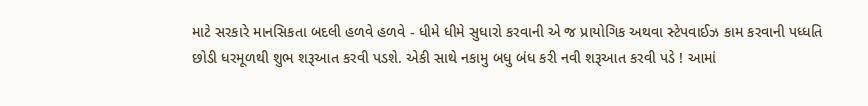માટે સરકારે માનસિકતા બદલી હળવે હળવે - ધીમે ધીમે સુધારો કરવાની એ જ પ્રાયોગિક અથવા સ્ટેપવાઈઝ કામ કરવાની પધ્ધતિ છોડી ધરમૂળથી શુભ શરૂઆત કરવી પડશે. એકી સાથે નકામુ બધુ બંધ કરી નવી શરૂઆત કરવી પડે ! આમાં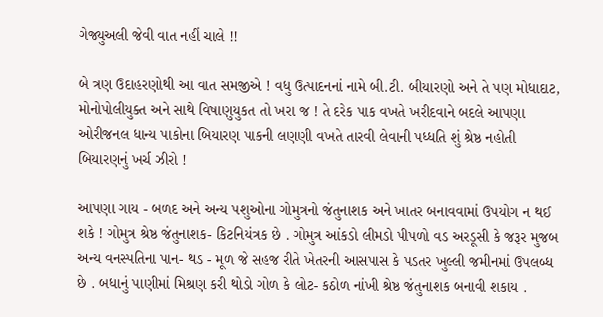ગેજ્યુઅલી જેવી વાત નહીં ચાલે !!

બે ત્રણ ઉદાહરણોથી આ વાત સમજીએ ! વધુ ઉત્પાદનનાં નામે બી.ટી. બીયારણો અને તે પણ મોધાદાટ, મોનોપોલીયુક્ત અને સાથે વિષાણુયુકત તો ખરા જ ! તે દરેક પાક વખતે ખરીદવાને બદલે આપણા ઓરીજનલ ધાન્ય પાકોના બિયારણ પાકની લણણી વખતે તારવી લેવાની પધ્ધતિ શું શ્રેષ્ઠ નહોતી બિયારણનું ખર્ચ ઝીરો !

આપણા ગાય - બળદ અને અન્ય પશુઓના ગોમુત્રનો જંતુનાશક અને ખાતર બનાવવામાં ઉપયોગ ન થઈ શકે ! ગોમુત્ર શ્રેષ્ઠ જંતુનાશક- કિટનિયંત્રક છે . ગોમુત્ર આંકડો લીમડો પીપળો વડ અરડૂસી કે જરૂર મુજબ અન્ય વનસ્પતિના પાન- થડ - મૂળ જે સહજ રીતે ખેતરની આસપાસ કે પડતર ખુલ્લી જમીનમાં ઉપલબ્ધ છે . બધાનું પાણીમાં મિશ્રણ કરી થોડો ગોળ કે લોટ- કઠોળ નાંખી શ્રેષ્ઠ જંતુનાશક બનાવી શકાય .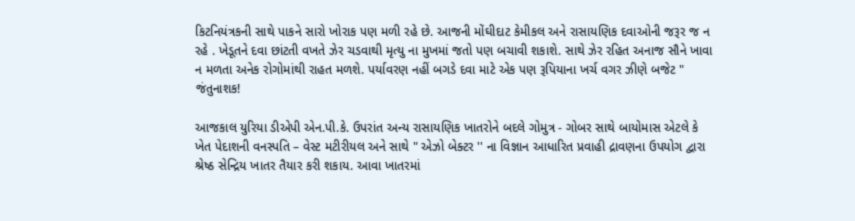કિટનિયંત્રકની સાથે પાકને સારો ખોરાક પણ મળી રહે છે. આજની મોંઘીદાટ કેમીકલ અને રાસાયણિક દવાઓની જરૂર જ ન રહે . ખેડૂતને દવા છાંટતી વખતે ઝેર ચડવાથી મૃત્યુ ના મુખમાં જતો પણ બચાવી શકાશે. સાથે ઝેર રહિત અનાજ સૌને ખાવા ન મળતા અનેક રોગોમાંથી રાહત મળશે. પર્યાવરણ નહીં બગડે દવા માટે એક પણ રૂપિયાના ખર્ચ વગર ઝીણે બજેટ " જંતુનાશક!

આજકાલ યુરિયા ડીએપી એન.પી.કે. ઉપરાંત અન્ય રાસાયણિક ખાતરોને બદલે ગોમુત્ર - ગોબર સાથે બાયોમાસ એટલે કે ખેત પેદાશની વનસ્પતિ – વેસ્ટ મટીરીયલ અને સાથે " એઝો બેક્ટર '' ના વિજ્ઞાન આધારિત પ્રવાહી દ્રાવણના ઉપયોગ દ્વારા શ્રેષ્ઠ સેન્દ્રિય ખાતર તૈયાર કરી શકાય. આવા ખાતરમાં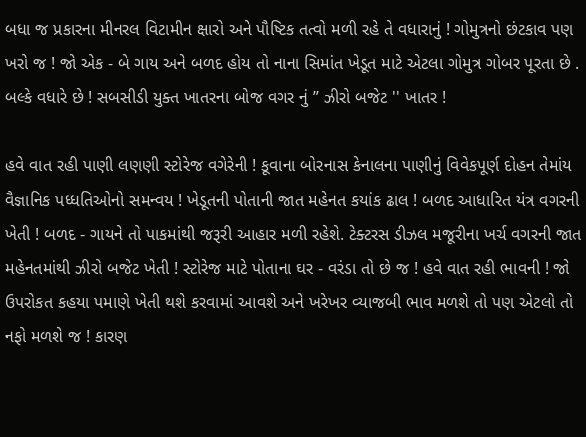બધા જ પ્રકારના મીનરલ વિટામીન ક્ષારો અને પૌષ્ટિક તત્વો મળી રહે તે વધારાનું ! ગોમુત્રનો છંટકાવ પણ ખરો જ ! જો એક - બે ગાય અને બળદ હોય તો નાના સિમાંત ખેડૂત માટે એટલા ગોમુત્ર ગોબર પૂરતા છે . બલ્કે વધારે છે ! સબસીડી યુક્ત ખાતરના બોજ વગર નું ’’ ઝીરો બજેટ '' ખાતર !

હવે વાત રહી પાણી લણણી સ્ટોરેજ વગેરેની ! કૂવાના બોરનાસ કેનાલના પાણીનું વિવેકપૂર્ણ દોહન તેમાંય વૈજ્ઞાનિક પધ્ધતિઓનો સમન્વય ! ખેડૂતની પોતાની જાત મહેનત કયાંક ઢાલ ! બળદ આધારિત યંત્ર વગરની ખેતી ! બળદ - ગાયને તો પાકમાંથી જરૂરી આહાર મળી રહેશે. ટેક્ટરસ ડીઝલ મજૂરીના ખર્ચ વગરની જાત મહેનતમાંથી ઝીરો બજેટ ખેતી ! સ્ટોરેજ માટે પોતાના ઘર - વરંડા તો છે જ ! હવે વાત રહી ભાવની ! જો ઉપરોકત કહયા પમાણે ખેતી થશે કરવામાં આવશે અને ખરેખર વ્યાજબી ભાવ મળશે તો પણ એટલો તો નફો મળશે જ ! કારણ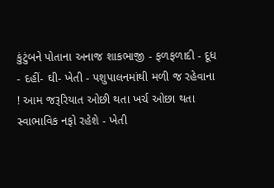કુંટુંબને પોતાના અનાજ શાકભાજી - ફળફળાદી - દૂધ - દહીં- ઘી- ખેતી - પશુપાલનમાંથી મળી જ રહેવાના ! આમ જરૂરિયાત ઓછી થતા ખર્ચ ઓછા થતા સ્વાભાવિક નફો રહેશે - ખેતી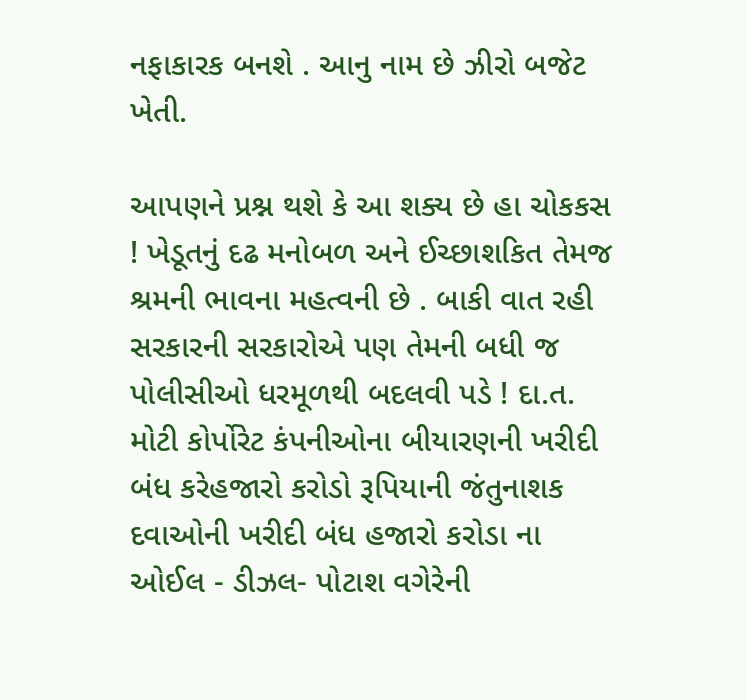નફાકારક બનશે . આનુ નામ છે ઝીરો બજેટ ખેતી.

આપણને પ્રશ્ન થશે કે આ શક્ય છે હા ચોકકસ ! ખેડૂતનું દઢ મનોબળ અને ઈચ્છાશકિત તેમજ શ્રમની ભાવના મહત્વની છે . બાકી વાત રહી સરકારની સરકારોએ પણ તેમની બધી જ પોલીસીઓ ધરમૂળથી બદલવી પડે ! દા.ત. મોટી કોર્પોરેટ કંપનીઓના બીયારણની ખરીદી બંધ કરેહજારો કરોડો રૂપિયાની જંતુનાશક દવાઓની ખરીદી બંધ હજારો કરોડા ના ઓઈલ - ડીઝલ- પોટાશ વગેરેની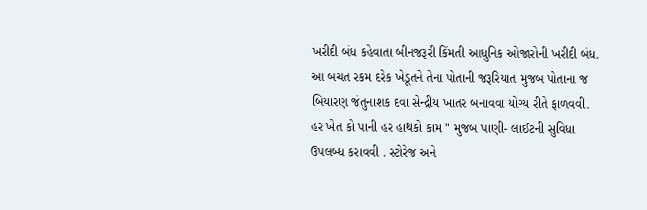ખરીદી બંધ કહેવાતા બીનજરૂરી કિંમતી આધુનિક ઓજારોની ખરીદી બંધ. આ બચત રકમ દરેક ખેડૂતને તેના પોતાની જરૂરિયાત મુજબ પોતાના જ બિયારણ જંતુનાશક દવા સેન્દ્રીય ખાતર બનાવવા યોગ્ય રીતે ફાળવવી. હર ખેત કો પાની હર હાથકો કામ " મુજબ પાણી- લાઈટની સુવિધા ઉપલબ્ધ કરાવવી . સ્ટોરેજ અને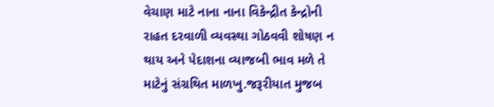વેચાણ માટે નાના નાના વિકેન્દ્રીત કેન્દ્રોની રાહત દરવાળી વ્યવસ્થા ગોઠવવી શોષણ ન થાય અને પેદાશના વ્યાજબી ભાવ મળે તે માટેનું સંગ્રથિત માળખુ.જરૂરીયાત મુજબ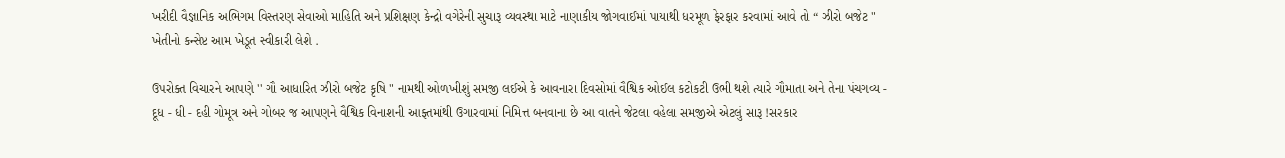ખરીદી વૈજ્ઞાનિક અભિગમ વિસ્તરણ સેવાઓ માહિતિ અને પ્રશિક્ષણ કેન્દ્રો વગેરેની સુચારૂ વ્યવસ્થા માટે નાણાકીય જોગવાઈમાં પાયાથી ધરમૂળ ફેરફાર કરવામાં આવે તો “ ઝીરો બજેટ " ખેતીનો કન્સેપ્ટ આમ ખેડૂત સ્વીકારી લેશે .

ઉપરોક્ત વિચારને આપણે '' ગૌ આધારિત ઝીરો બજેટ કૃષિ " નામથી ઓળખીશું સમજી લઈએ કે આવનારા દિવસોમાં વૈશ્વિક ઓઈલ કટોકટી ઉભી થશે ત્યારે ગૌમાતા અને તેના પંચગવ્ય - દૂધ - ધી - દહી ગોમૂત્ર અને ગોબર જ આપણને વૈશ્વિક વિનાશની આફ્તમાંથી ઉગારવામાં નિમિત્ત બનવાના છે આ વાતને જેટલા વહેલા સમજીએ એટલું સારૂ !સરકાર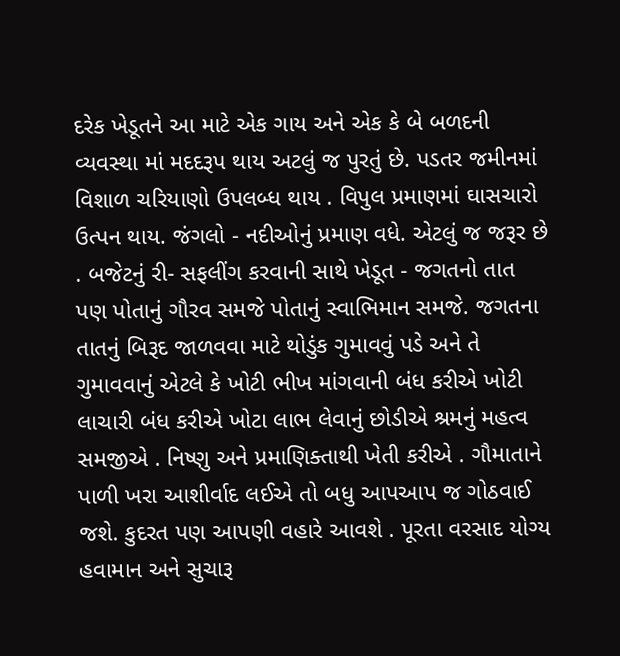દરેક ખેડૂતને આ માટે એક ગાય અને એક કે બે બળદની વ્યવસ્થા માં મદદરૂપ થાય અટલું જ પુરતું છે. પડતર જમીનમાં વિશાળ ચરિયાણો ઉપલબ્ધ થાય . વિપુલ પ્રમાણમાં ઘાસચારો ઉત્પન થાય. જંગલો - નદીઓનું પ્રમાણ વધે. એટલું જ જરૂર છે . બજેટનું રી- સફલીંગ કરવાની સાથે ખેડૂત - જગતનો તાત પણ પોતાનું ગૌરવ સમજે પોતાનું સ્વાભિમાન સમજે. જગતના તાતનું બિરૂદ જાળવવા માટે થોડુંક ગુમાવવું પડે અને તે ગુમાવવાનું એટલે કે ખોટી ભીખ માંગવાની બંધ કરીએ ખોટી લાચારી બંધ કરીએ ખોટા લાભ લેવાનું છોડીએ શ્રમનું મહત્વ સમજીએ . નિષ્ણુ અને પ્રમાણિક્તાથી ખેતી કરીએ . ગૌમાતાને પાળી ખરા આશીર્વાદ લઈએ તો બધુ આપઆપ જ ગોઠવાઈ જશે. કુદરત પણ આપણી વહારે આવશે . પૂરતા વરસાદ યોગ્ય હવામાન અને સુચારૂ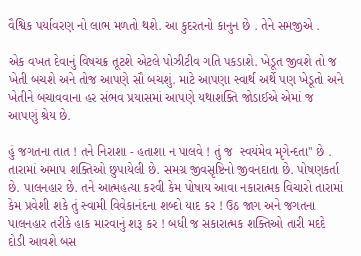વૈશ્વિક પર્યાવરણ નો લાભ મળતો થશે. આ કુદરતનો કાનુન છે . તેને સમજીએ .

એક વખત દેવાનું વિષચક્ર તૂટશે એટલે પોઝીટીવ ગતિ પકડાશે. ખેડૂત જીવશે તો જ ખેતી બચશે અને તોજ આપણે સૌ બચશું. માટે આપણા સ્વાર્થ અર્થે પણ ખેડૂતો અને ખેતીને બચાવવાના હર સંભવ પ્રયાસમાં આપણે યથાશક્તિ જોડાઈએ એમાં જ આપણું શ્રેય છે.

હું જગતના તાત ! તને નિરાશા - હતાશા ન પાલવે ! તું જ  સ્વયંમેવ મૃગેન્દતા'' છે . તારામાં અમાપ શક્તિઓ છુપાયેલી છે. સમગ્ર જીવસૃષ્ટિનો જીવનદાતા છે. પોષણકર્તા છે. પાલનહાર છે. તને આત્મહત્યા કરવી કેમ પોષાય આવા નકારાત્મક વિચારો તારામાં કેમ પ્રવેશી શકે તું સ્વામી વિવેકાનંદના શબ્દો યાદ કર ! ઉઠ જાગ અને જગતના પાલનહાર તરીકે હાક મારવાનું શરૂ કર ! બધી જ સકારાત્મક શક્તિઓ તારી મદદે દોડી આવશે બસ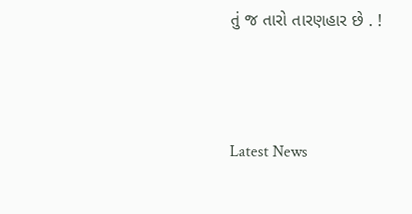તું જ તારો તારણહાર છે . !




Latest News